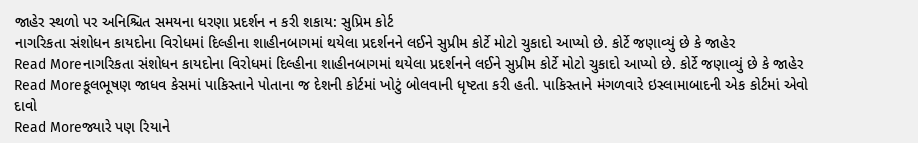જાહેર સ્થળો પર અનિશ્ચિત સમયના ધરણા પ્રદર્શન ન કરી શકાય: સુપ્રિમ કોર્ટ
નાગરિકતા સંશોધન કાયદોના વિરોધમાં દિલ્હીના શાહીનબાગમાં થયેલા પ્રદર્શનને લઈને સુપ્રીમ કોર્ટે મોટો ચુકાદો આપ્યો છે. કોર્ટે જણાવ્યું છે કે જાહેર
Read Moreનાગરિકતા સંશોધન કાયદોના વિરોધમાં દિલ્હીના શાહીનબાગમાં થયેલા પ્રદર્શનને લઈને સુપ્રીમ કોર્ટે મોટો ચુકાદો આપ્યો છે. કોર્ટે જણાવ્યું છે કે જાહેર
Read Moreકૂલભૂષણ જાધવ કેસમાં પાકિસ્તાને પોતાના જ દેશની કોર્ટમાં ખોટું બોલવાની ધૃષ્ટતા કરી હતી. પાકિસ્તાને મંગળવારે ઇસ્લામાબાદની એક કોર્ટમાં એવો દાવો
Read Moreજ્યારે પણ રિયાને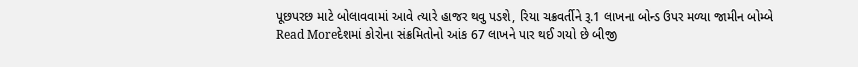પૂછપરછ માટે બોલાવવામાં આવે ત્યારે હાજર થવુ પડશે, રિયા ચક્રવર્તીને રૂ.1 લાખના બોન્ડ ઉપર મળ્યા જામીન બોમ્બે
Read Moreદેશમાં કોરોના સંક્રમિતોનો આંક 67 લાખને પાર થઈ ગયો છે બીજી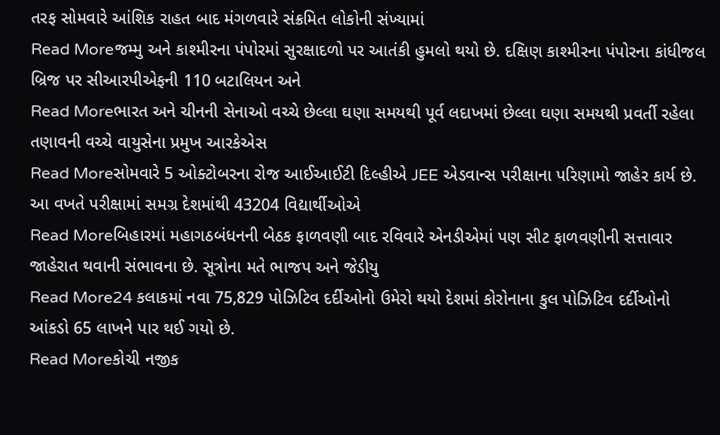તરફ સોમવારે આંશિક રાહત બાદ મંગળવારે સંક્રમિત લોકોની સંખ્યામાં
Read Moreજમ્મુ અને કાશ્મીરના પંપોરમાં સુરક્ષાદળો પર આતંકી હુમલો થયો છે. દક્ષિણ કાશ્મીરના પંપોરના કાંધીજલ બ્રિજ પર સીઆરપીએફની 110 બટાલિયન અને
Read Moreભારત અને ચીનની સેનાઓ વચ્ચે છેલ્લા ઘણા સમયથી પૂર્વ લદાખમાં છેલ્લા ઘણા સમયથી પ્રવર્તી રહેલા તણાવની વચ્ચે વાયુસેના પ્રમુખ આરકેએસ
Read Moreસોમવારે 5 ઓક્ટોબરના રોજ આઈઆઈટી દિલ્હીએ JEE એડવાન્સ પરીક્ષાના પરિણામો જાહેર કાર્ય છે. આ વખતે પરીક્ષામાં સમગ્ર દેશમાંથી 43204 વિદ્યાર્થીઓએ
Read Moreબિહારમાં મહાગઠબંધનની બેઠક ફાળવણી બાદ રવિવારે એનડીએમાં પણ સીટ ફાળવણીની સત્તાવાર જાહેરાત થવાની સંભાવના છે. સૂત્રોના મતે ભાજપ અને જેડીયુ
Read More24 કલાકમાં નવા 75,829 પોઝિટિવ દર્દીઓનો ઉમેરો થયો દેશમાં કોરોનાના કુલ પોઝિટિવ દર્દીઓનો આંકડો 65 લાખને પાર થઈ ગયો છે.
Read Moreકોચી નજીક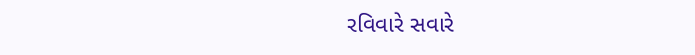રવિવારે સવારે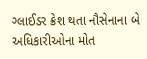ગ્લાઈડર ક્રેશ થતા નૌસેનાના બે અધિકારીઓના મોત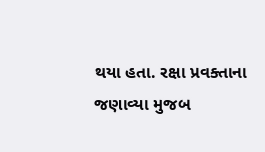થયા હતા. રક્ષા પ્રવક્તાના જણાવ્યા મુજબ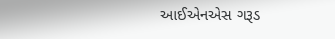આઈએનએસ ગરૂડ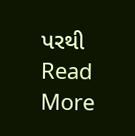પરથી
Read More